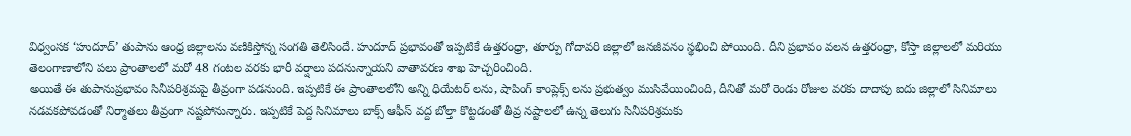విధ్వంసక ‘హుదూద్’ తుపాను ఆంధ్ర జిల్లాలను వణికిస్తోన్న సంగతి తెలిసిందే. హుదూద్ ప్రభావంతో ఇప్పటికే ఉత్తరంధ్రా, తూర్పు గోదావరి జిల్లాలో జనజీవనం స్థభించి పోయింది. దీని ప్రభావం వలన ఉత్తరంధ్రా, కోస్తా జిల్లాలలో మరియు తెలంగాణాలోని పలు ప్రాంతాలలో మరో 48 గంటల వరకు భారీ వర్షాలు పదనున్నాయని వాతావరణ శాఖ హెచ్చరించింది.
అయితే ఈ తుపానుప్రభావం సినీపరిశ్రమపై తీవ్రంగా పడనుంది. ఇప్పటికే ఈ ప్రాంతాలలోని అన్ని ధియేటర్ లను, షాపింగ్ కాంప్లెక్స్ లను ప్రభుత్వం ముసివేయించింది, దీనితో మరో రెండు రోజుల వరకు దాదాపు ఐదు జిల్లాలో సినిమాలు నడవకపోవడంతో నిర్మాతలు తీవ్రంగా నష్టపోనున్నారు. ఇప్పటికే పెద్ద సినిమాలు బాక్స్ ఆఫీస్ వద్ద బోల్తా కొట్టడంతో తీవ్ర నష్టాలలో ఉన్న తెలుగు సినీపరిశ్రమకు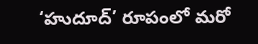‘హుదూద్’ రూపంలో మరో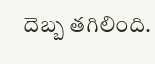దెబ్బ తగిలింది.